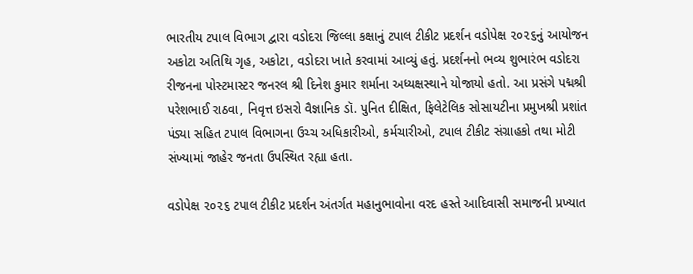ભારતીય ટપાલ વિભાગ દ્વારા વડોદરા જિલ્લા કક્ષાનું ટપાલ ટીકીટ પ્રદર્શન વડોપેક્ષ ૨૦૨૬નું આયોજન અકોટા અતિથિ ગૃહ, અકોટા, વડોદરા ખાતે કરવામાં આવ્યું હતું. પ્રદર્શનનો ભવ્ય શુભારંભ વડોદરા રીજનના પોસ્ટમાસ્ટર જનરલ શ્રી દિનેશ કુમાર શર્માના અધ્યક્ષસ્થાને યોજાયો હતો. આ પ્રસંગે પદ્મશ્રી પરેશભાઈ રાઠવા, નિવૃત્ત ઇસરો વૈજ્ઞાનિક ડૉ. પુનિત દીક્ષિત, ફિલેટેલિક સોસાયટીના પ્રમુખશ્રી પ્રશાંત પંડ્યા સહિત ટપાલ વિભાગના ઉચ્ચ અધિકારીઓ, કર્મચારીઓ, ટપાલ ટીકીટ સંગ્રાહકો તથા મોટી સંખ્યામાં જાહેર જનતા ઉપસ્થિત રહ્યા હતા.

વડોપેક્ષ ૨૦૨૬ ટપાલ ટીકીટ પ્રદર્શન અંતર્ગત મહાનુભાવોના વરદ હસ્તે આદિવાસી સમાજની પ્રખ્યાત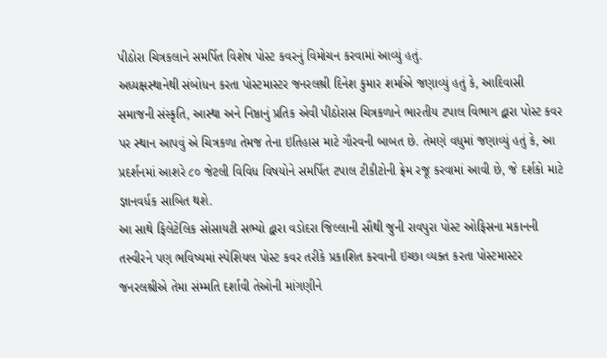પીઠોરા ચિત્રકલાને સમર્પિત વિશેષ પોસ્ટ કવરનું વિમોચન કરવામાં આવ્યું હતું.
અધ્યક્ષસ્થાનેથી સંબોધન કરતા પોસ્ટમાસ્ટર જનરલશ્રી દિનેશ કુમાર શર્માએ જણાવ્યું હતું કે, આદિવાસી સમાજની સંસ્કૃતિ, આસ્થા અને નિષ્ઠાનું પ્રતિક એવી પીઠોરાસ ચિત્રકળાને ભારતીય ટપાલ વિભાગ દ્વારા પોસ્ટ કવર પર સ્થાન આપવું એ ચિત્રકળા તેમજ તેના ઇતિહાસ માટે ગૌરવની બાબત છે. તેમણે વધુમાં જણાવ્યું હતું કે, આ પ્રદર્શનમાં આશરે ૮૦ જેટલી વિવિધ વિષયોને સમર્પિત ટપાલ ટીકીટોની ફ્રેમ રજૂ કરવામાં આવી છે, જે દર્શકો માટે જ્ઞાનવર્ધક સાબિત થશે.
આ સાથે ફિલેટેલિક સોસાયટી સભ્યો દ્વારા વડોદરા જિલ્લાની સૌથી જુની રાવપુરા પોસ્ટ ઓફિસના મકાનની તસ્વીરને પણ ભવિષ્યમાં સ્પેશિયલ પોસ્ટ કવર તરીકે પ્રકાશિત કરવાની ઇચ્છા વ્યક્ત કરતા પોસ્ટમાસ્ટર જનરલશ્રીએ તેમા સંમ્મતિ દર્શાવી તેઓની માંગણીને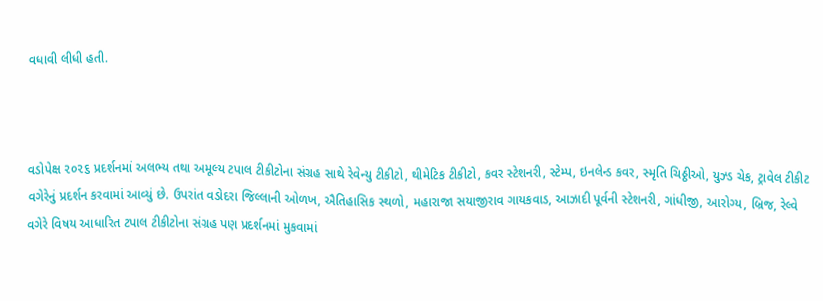વધાવી લીધી હતી.



વડોપેક્ષ ૨૦૨૬ પ્રદર્શનમાં અલભ્ય તથા અમૂલ્ય ટપાલ ટીકીટોના સંગ્રહ સાથે રેવેન્યુ ટીકીટો, થીમેટિક ટીકીટો, કવર સ્ટેશનરી, સ્ટેમ્પ, ઇનલેન્ડ કવર, સ્મૃતિ ચિઠ્ઠીઓ, યુઝ્ડ ચેક, ટ્રાવેલ ટીકીટ વગેરેનું પ્રદર્શન કરવામાં આવ્યું છે. ઉપરાંત વડોદરા જિલ્લાની ઓળખ, ઐતિહાસિક સ્થળો, મહારાજા સયાજીરાવ ગાયકવાડ, આઝાદી પૂર્વની સ્ટેશનરી, ગાંધીજી, આરોગ્ય, બ્રિજ, રેલ્વે વગેરે વિષય આધારિત ટપાલ ટીકીટોના સંગ્રહ પણ પ્રદર્શનમાં મુકવામાં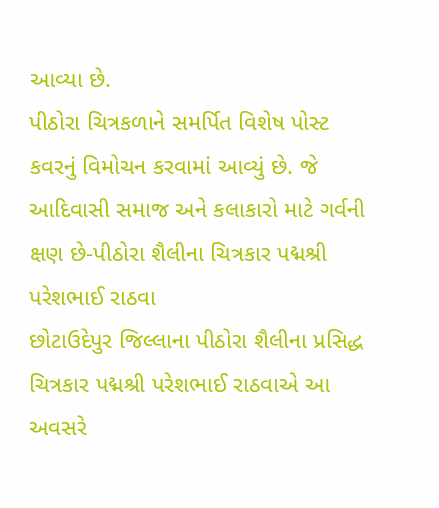આવ્યા છે.
પીઠોરા ચિત્રકળાને સમર્પિત વિશેષ પોસ્ટ કવરનું વિમોચન કરવામાં આવ્યું છે. જે આદિવાસી સમાજ અને કલાકારો માટે ગર્વની ક્ષણ છે-પીઠોરા શૈલીના ચિત્રકાર પદ્મશ્રી પરેશભાઈ રાઠવા
છોટાઉદેપુર જિલ્લાના પીઠોરા શૈલીના પ્રસિદ્ધ ચિત્રકાર પદ્મશ્રી પરેશભાઈ રાઠવાએ આ અવસરે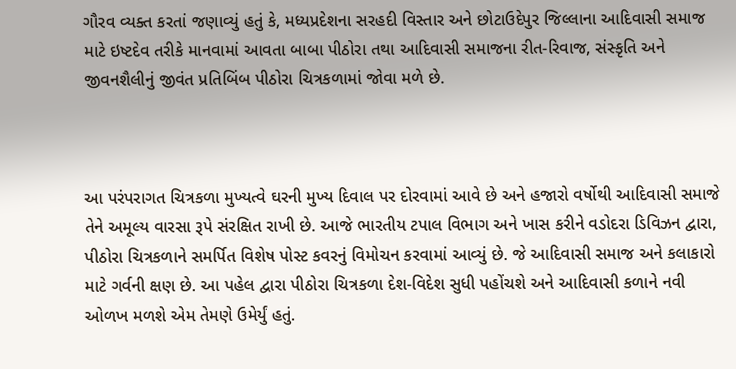ગૌરવ વ્યક્ત કરતાં જણાવ્યું હતું કે, મધ્યપ્રદેશના સરહદી વિસ્તાર અને છોટાઉદેપુર જિલ્લાના આદિવાસી સમાજ માટે ઇષ્ટદેવ તરીકે માનવામાં આવતા બાબા પીઠોરા તથા આદિવાસી સમાજના રીત-રિવાજ, સંસ્કૃતિ અને જીવનશૈલીનું જીવંત પ્રતિબિંબ પીઠોરા ચિત્રકળામાં જોવા મળે છે.



આ પરંપરાગત ચિત્રકળા મુખ્યત્વે ઘરની મુખ્ય દિવાલ પર દોરવામાં આવે છે અને હજારો વર્ષોથી આદિવાસી સમાજે તેને અમૂલ્ય વારસા રૂપે સંરક્ષિત રાખી છે. આજે ભારતીય ટપાલ વિભાગ અને ખાસ કરીને વડોદરા ડિવિઝન દ્વારા, પીઠોરા ચિત્રકળાને સમર્પિત વિશેષ પોસ્ટ કવરનું વિમોચન કરવામાં આવ્યું છે. જે આદિવાસી સમાજ અને કલાકારો માટે ગર્વની ક્ષણ છે. આ પહેલ દ્વારા પીઠોરા ચિત્રકળા દેશ-વિદેશ સુધી પહોંચશે અને આદિવાસી કળાને નવી ઓળખ મળશે એમ તેમણે ઉમેર્યું હતું.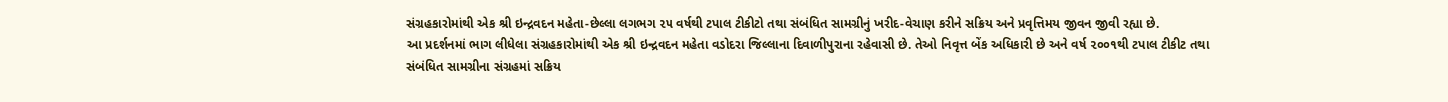સંગ્રહકારોમાંથી એક શ્રી ઇન્દ્રવદન મહેતા-છેલ્લા લગભગ ૨૫ વર્ષથી ટપાલ ટીકીટો તથા સંબંધિત સામગ્રીનું ખરીદ-વેચાણ કરીને સક્રિય અને પ્રવૃત્તિમય જીવન જીવી રહ્યા છે.
આ પ્રદર્શનમાં ભાગ લીધેલા સંગ્રહકારોમાંથી એક શ્રી ઇન્દ્રવદન મહેતા વડોદરા જિલ્લાના દિવાળીપુરાના રહેવાસી છે. તેઓ નિવૃત્ત બેંક અધિકારી છે અને વર્ષ ૨૦૦૧થી ટપાલ ટીકીટ તથા સંબંધિત સામગ્રીના સંગ્રહમાં સક્રિય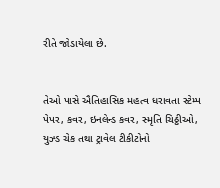રીતે જોડાયેલા છે.


તેઓ પાસે ઐતિહાસિક મહત્વ ધરાવતા સ્ટેમ્પ પેપર, કવર, ઇનલેન્ડ કવર, સ્મૃતિ ચિઠ્ઠીઓ, યુઝ્ડ ચેક તથા ટ્રાવેલ ટીકીટોનો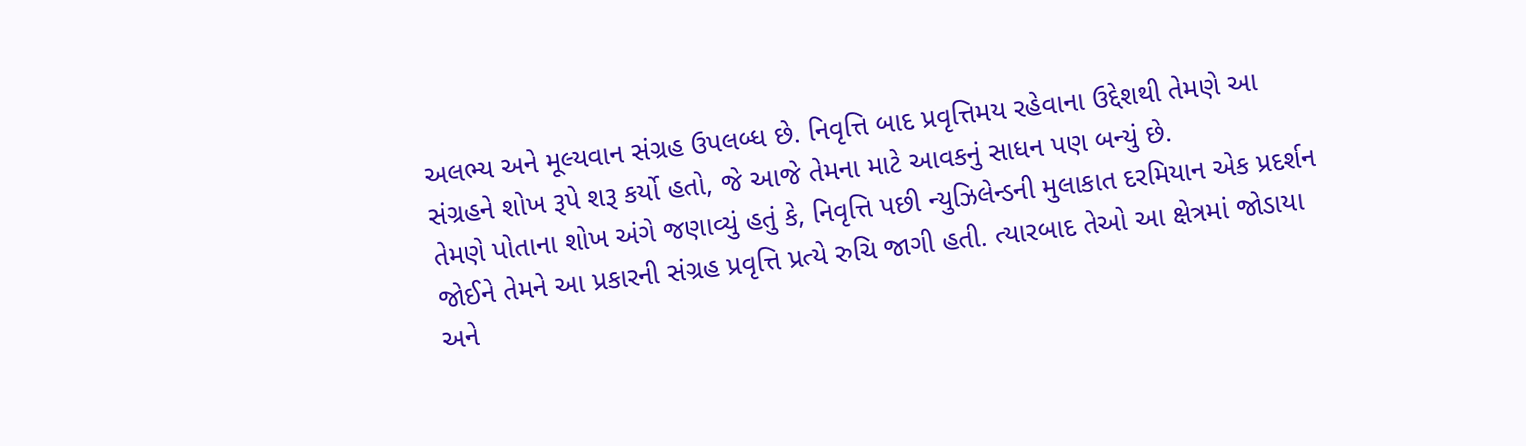અલભ્ય અને મૂલ્યવાન સંગ્રહ ઉપલબ્ધ છે. નિવૃત્તિ બાદ પ્રવૃત્તિમય રહેવાના ઉદ્દેશથી તેમણે આ સંગ્રહને શોખ રૂપે શરૂ કર્યો હતો, જે આજે તેમના માટે આવકનું સાધન પણ બન્યું છે.
તેમણે પોતાના શોખ અંગે જણાવ્યું હતું કે, નિવૃત્તિ પછી ન્યુઝિલેન્ડની મુલાકાત દરમિયાન એક પ્રદર્શન જોઈને તેમને આ પ્રકારની સંગ્રહ પ્રવૃત્તિ પ્રત્યે રુચિ જાગી હતી. ત્યારબાદ તેઓ આ ક્ષેત્રમાં જોડાયા અને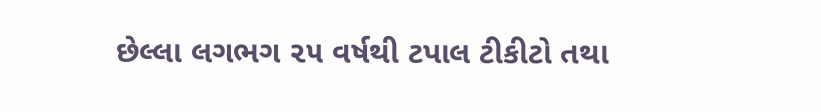છેલ્લા લગભગ ૨૫ વર્ષથી ટપાલ ટીકીટો તથા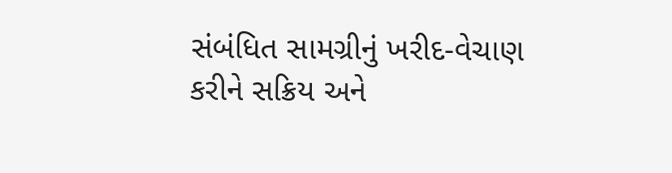સંબંધિત સામગ્રીનું ખરીદ-વેચાણ કરીને સક્રિય અને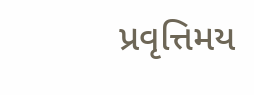પ્રવૃત્તિમય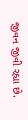જીવન જીવી રહ્યા છે.